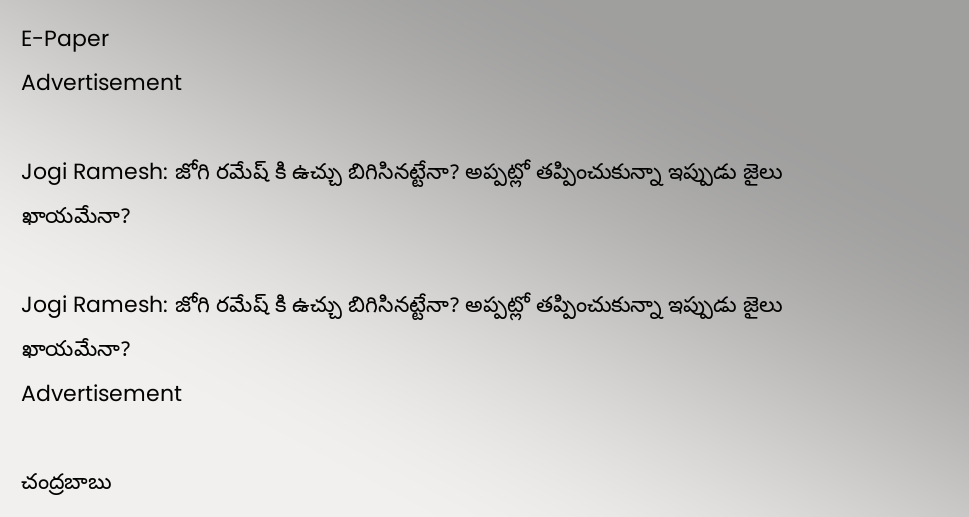E-Paper
Advertisement

Jogi Ramesh: జోగి రమేష్ కి ఉచ్చు బిగిసినట్టేనా? అప్పట్లో తప్పించుకున్నా ఇప్పుడు జైలు ఖాయమేనా?

Jogi Ramesh: జోగి రమేష్ కి ఉచ్చు బిగిసినట్టేనా? అప్పట్లో తప్పించుకున్నా ఇప్పుడు జైలు ఖాయమేనా?
Advertisement

చంద్రబాబు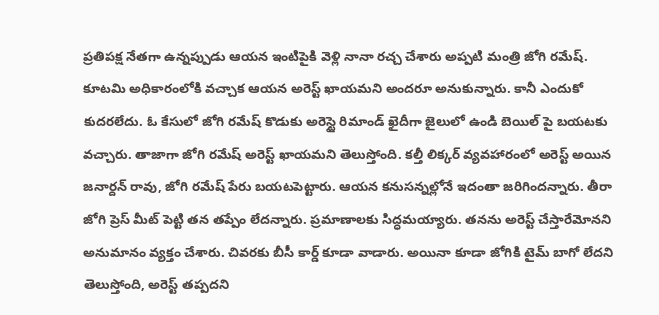ప్రతిపక్ష నేతగా ఉన్నప్పుడు ఆయన ఇంటిపైకి వెళ్లి నానా రచ్చ చేశారు అప్పటి మంత్రి జోగి రమేష్. కూటమి అధికారంలోకి వచ్చాక ఆయన అరెస్ట్ ఖాయమని అందరూ అనుకున్నారు. కానీ ఎందుకో కుదరలేదు. ఓ కేసులో జోగి రమేష్ కొడుకు అరెస్టై రిమాండ్ ఖైదీగా జైలులో ఉండి బెయిల్ పై బయటకు వచ్చారు. తాజాగా జోగి రమేష్ అరెస్ట్ ఖాయమని తెలుస్తోంది. కల్తీ లిక్కర్ వ్యవహారంలో అరెస్ట్ అయిన జనార్దన్ రావు, జోగి రమేష్ పేరు బయటపెట్టారు. ఆయన కనుసన్నల్లోనే ఇదంతా జరిగిందన్నారు. తీరా జోగి ప్రెస్ మీట్ పెట్టి తన తప్పేం లేదన్నారు. ప్రమాణాలకు సిద్ధమయ్యారు. తనను అరెస్ట్ చేస్తారేమోనని అనుమానం వ్యక్తం చేశారు. చివరకు బీసీ కార్డ్ కూడా వాడారు. అయినా కూడా జోగికి టైమ్ బాగో లేదని తెలుస్తోంది, అరెస్ట్ తప్పదని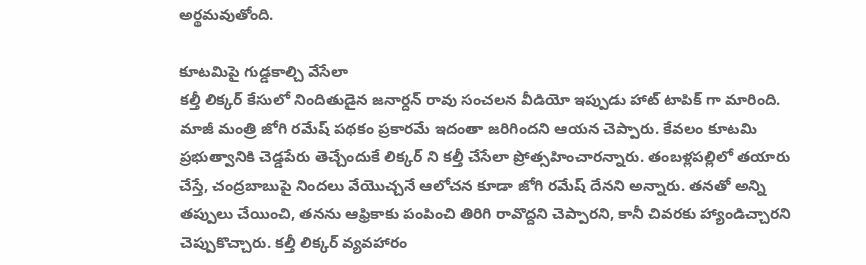అర్థమవుతోంది.

కూటమిపై గుడ్డకాల్చి వేసేలా
కల్తీ లిక్కర్ కేసులో నిందితుడైన జనార్దన్‌ రావు సంచలన వీడియో ఇప్పుడు హాట్ టాపిక్ గా మారింది. మాజీ మంత్రి జోగి రమేష్ పథకం ప్రకారమే ఇదంతా జరిగిందని ఆయన చెప్పారు. కేవలం కూటమి ప్రభుత్వానికి చెడ్డపేరు తెచ్చేందుకే లిక్కర్ ని కల్తీ చేసేలా ప్రోత్సహించారన్నారు. తంబళ్లపల్లిలో తయారు చేస్తే, చంద్రబాబుపై నిందలు వేయొచ్చనే ఆలోచన కూడా జోగి రమేష్ దేనని అన్నారు. తనతో అన్ని తప్పులు చేయించి, తనను ఆఫ్రికాకు పంపించి తిరిగి రావొద్దని చెప్పారని, కానీ చివరకు హ్యాండిచ్చారని చెప్పుకొచ్చారు. కల్తీ లిక్కర్ వ్యవహారం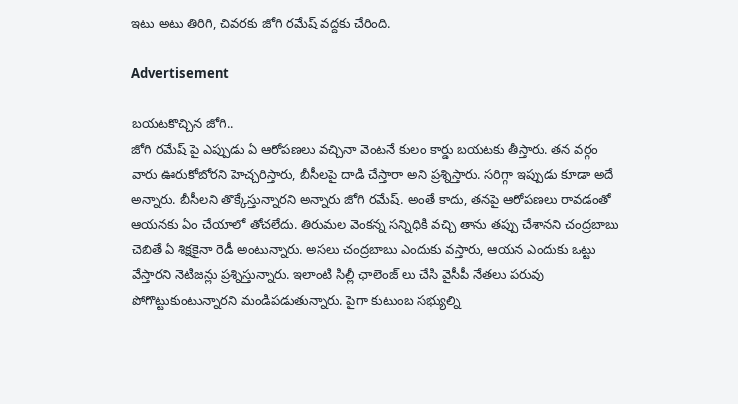ఇటు అటు తిరిగి, చివరకు జోగి రమేష్ వద్దకు చేరింది.

Advertisement

బయటకొచ్చిన జోగి..
జోగి రమేష్ పై ఎప్పుడు ఏ ఆరోపణలు వచ్చినా వెంటనే కులం కార్డు బయటకు తీస్తారు. తన వర్గం వారు ఊరుకోబోరని హెచ్చరిస్తారు, బీసీలపై దాడి చేస్తారా అని ప్రశ్నిస్తారు. సరిగ్గా ఇప్పుడు కూడా అదే అన్నారు. బీసీలని తొక్కేస్తున్నారని అన్నారు జోగి రమేష్. అంతే కాదు, తనపై ఆరోపణలు రావడంతో ఆయనకు ఏం చేయాలో తోచలేదు. తిరుమల వెంకన్న సన్నిధికి వచ్చి తాను తప్పు చేశానని చంద్రబాబు చెబితే ఏ శిక్షకైనా రెడీ అంటున్నారు. అసలు చంద్రబాబు ఎందుకు వస్తారు, ఆయన ఎందుకు ఒట్టు వేస్తారని నెటిజన్లు ప్రశ్నిస్తున్నారు. ఇలాంటి సిల్లీ ఛాలెంజ్ లు చేసి వైసీపీ నేతలు పరువు పోగొట్టుకుంటున్నారని మండిపడుతున్నారు. పైగా కుటుంబ సభ్యుల్ని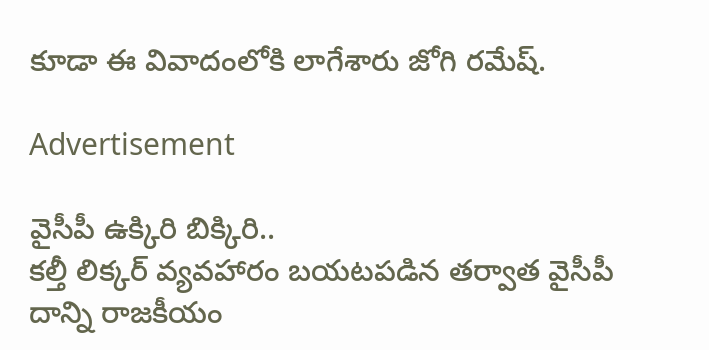కూడా ఈ వివాదంలోకి లాగేశారు జోగి రమేష్.

Advertisement

వైసీపీ ఉక్కిరి బిక్కిరి..
కల్తీ లిక్కర్ వ్యవహారం బయటపడిన తర్వాత వైసీపీ దాన్ని రాజకీయం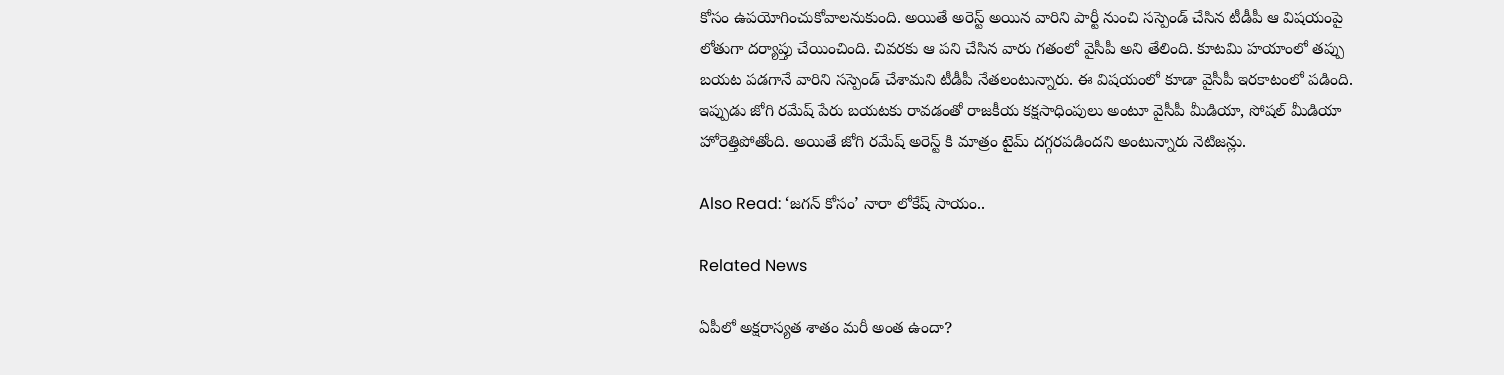కోసం ఉపయోగించుకోవాలనుకుంది. అయితే అరెస్ట్ అయిన వారిని పార్టీ నుంచి సస్పెండ్ చేసిన టీడీపీ ఆ విషయంపై లోతుగా దర్యాప్తు చేయించింది. చివరకు ఆ పని చేసిన వారు గతంలో వైసీపీ అని తేలింది. కూటమి హయాంలో తప్పు బయట పడగానే వారిని సస్పెండ్ చేశామని టీడీపీ నేతలంటున్నారు. ఈ విషయంలో కూడా వైసీపీ ఇరకాటంలో పడింది. ఇప్పుడు జోగి రమేష్ పేరు బయటకు రావడంతో రాజకీయ కక్షసాధింపులు అంటూ వైసీపీ మీడియా, సోషల్ మీడియా హోరెత్తిపోతోంది. అయితే జోగి రమేష్ అరెస్ట్ కి మాత్రం టైమ్ దగ్గరపడిందని అంటున్నారు నెటిజన్లు.

Also Read: ‘జగన్ కోసం’ నారా లోకేష్ సాయం..

Related News

ఏపీలో అక్షరాస్యత శాతం మరీ అంత ఉందా?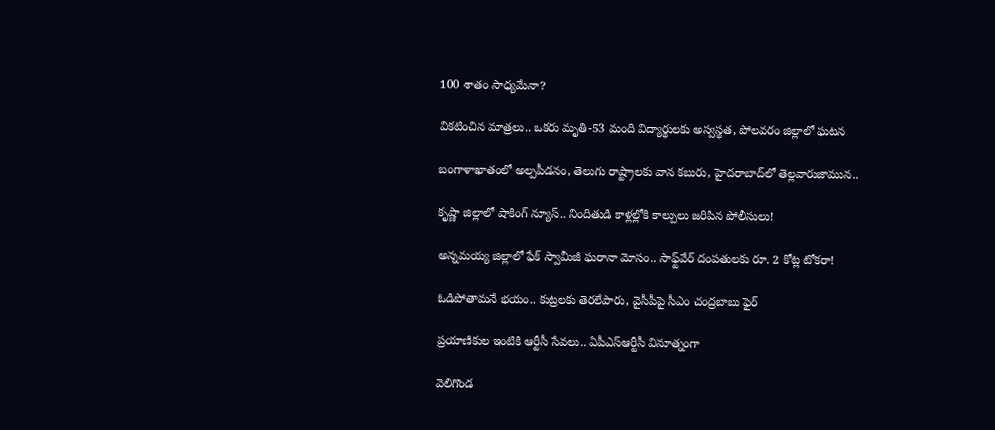100 శాతం సాధ్యమేనా?

వికటించిన మాత్రలు.. ఒకరు మృతి-53 మంది విద్యార్థులకు అస్వస్థత, పోలవరం జిల్లాలో ఘటన

బంగాళాఖాతంలో అల్పపీడనం, తెలుగు రాష్ట్రాలకు వాన కబురు, హైదరాబాద్‌లో తెల్లవారుజామున..

కృష్ణా జిల్లాలో షాకింగ్ న్యూస్.. నిందితుడి కాళ్లల్లోకి కాల్పులు జరిపిన పోలీసులు!

అన్నమయ్య జిల్లాలో ఫేక్ స్వామీజీ ఘరానా మోసం.. సాఫ్ట్‌వేర్ దంపతులకు రూ. 2 కోట్ల టోకరా!

ఓడిపోతామనే భయం.. కుట్రలకు తెరలేపారు, వైసీపీపై సీఎం చంద్రబాబు ఫైర్

ప్రయాణికుల ఇంటికి ఆర్టీసీ సేవలు.. ఏపీఎస్ఆర్టీసీ వినూత్నంగా

వెలిగొండ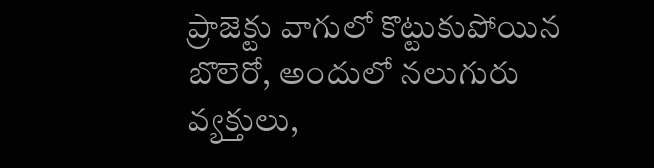ప్రాజెక్టు వాగులో కొట్టుకుపోయిన బొలెరో, అందులో నలుగురు వ్యక్తులు,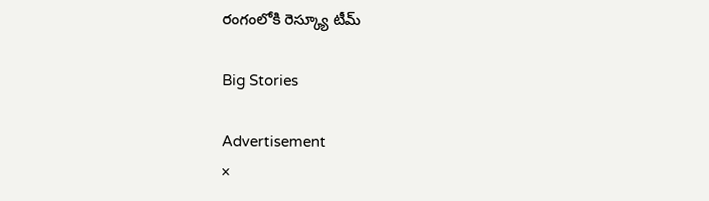రంగంలోకి రెస్క్యూ టీమ్

Big Stories

Advertisement
×